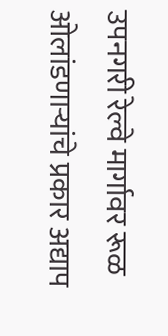उपनगरी रेल्वे मार्गावर रूळ ओलांडणाऱ्यांचे प्रकार अद्याप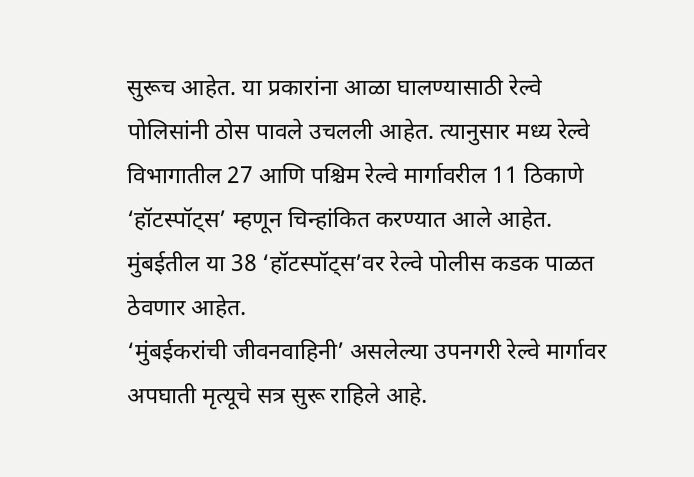सुरूच आहेत. या प्रकारांना आळा घालण्यासाठी रेल्वे पोलिसांनी ठोस पावले उचलली आहेत. त्यानुसार मध्य रेल्वे विभागातील 27 आणि पश्चिम रेल्वे मार्गावरील 11 ठिकाणे ‘हॉटस्पॉट्स’ म्हणून चिन्हांकित करण्यात आले आहेत. मुंबईतील या 38 ‘हॉटस्पॉट्स’वर रेल्वे पोलीस कडक पाळत ठेवणार आहेत.
‘मुंबईकरांची जीवनवाहिनी’ असलेल्या उपनगरी रेल्वे मार्गावर अपघाती मृत्यूचे सत्र सुरू राहिले आहे.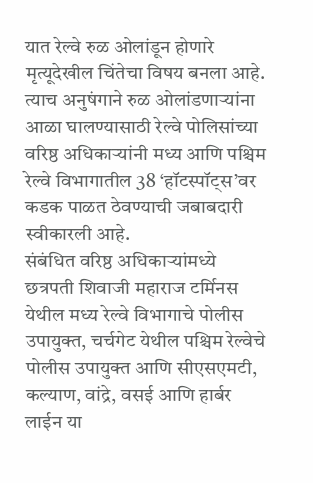यात रेल्वे रुळ ओलांडून होणारे मृत्यूदेखील चिंतेचा विषय बनला आहे. त्याच अनुषंगाने रुळ ओलांडणाऱ्यांना आळा घालण्यासाठी रेल्वे पोलिसांच्या वरिष्ठ अधिकाऱ्यांनी मध्य आणि पश्चिम रेल्वे विभागातील 38 ‘हॉटस्पॉट्स’वर कडक पाळत ठेवण्याची जबाबदारी स्वीकारली आहे.
संबंधित वरिष्ठ अधिकाऱ्यांमध्ये छत्रपती शिवाजी महाराज टर्मिनस येथील मध्य रेल्वे विभागाचे पोलीस उपायुक्त, चर्चगेट येथील पश्चिम रेल्वेचे पोलीस उपायुक्त आणि सीएसएमटी, कल्याण, वांद्रे, वसई आणि हार्बर लाईन या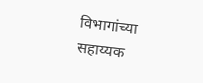विभागांच्या सहाय्यक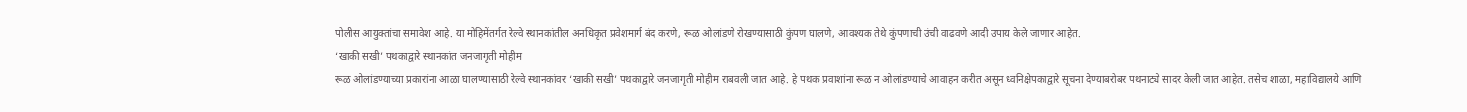पोलीस आयुक्तांचा समावेश आहे. या मोहिमेंतर्गत रेल्वे स्थानकांतील अनधिकृत प्रवेशमार्ग बंद करणे, रूळ ओलांडणे रोखण्यासाठी कुंपण घालणे, आवश्यक तेथे कुंपणाची उंची वाढवणे आदी उपाय केले जाणार आहेत.
‘खाकी सखी’ पथकाद्वारे स्थानकांत जनजागृती मोहीम
रूळ ओलांडण्याच्या प्रकारांना आळा घालण्यासाठी रेल्वे स्थानकांवर ‘खाकी सखी’ पथकाद्वारे जनजागृती मोहीम राबवली जात आहे. हे पथक प्रवाशांना रूळ न ओलांडण्याचे आवाहन करीत असून ध्वनिक्षेपकाद्वारे सूचना देण्याबरोबर पथनाट्ये सादर केली जात आहेत. तसेच शाळा, महाविद्यालये आणि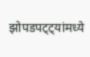झोपडपट्ट्यांमध्ये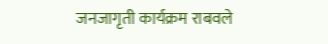जनजागृती कार्यक्रम राबवले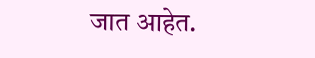जात आहेत.